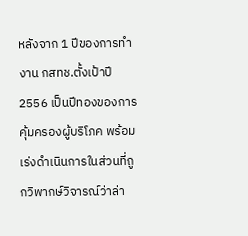หลังจาก 1 ปีของการทำงาน กสทช.ตั้งเป้าปี 2556 เป็นปีทองของการคุ้มครองผู้บริโภค พร้อมเร่งดำเนินการในส่วนที่ถูกวิพากษ์วิจารณ์ว่าล่า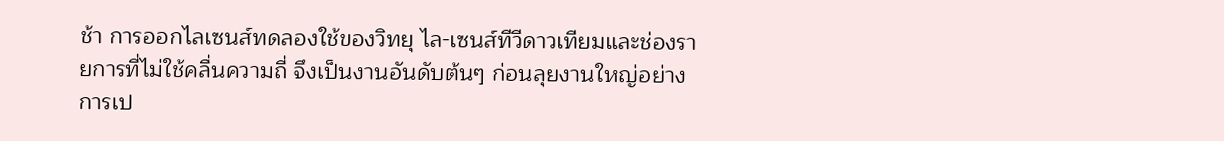ช้า การออกไลเซนส์ทดลองใช้ของวิทยุ ไล-เซนส์ทีวีดาวเทียมและช่องรายการที่ไม่ใช้คลื่นความถี่ จึงเป็นงานอันดับต้นๆ ก่อนลุยงานใหญ่อย่างการเป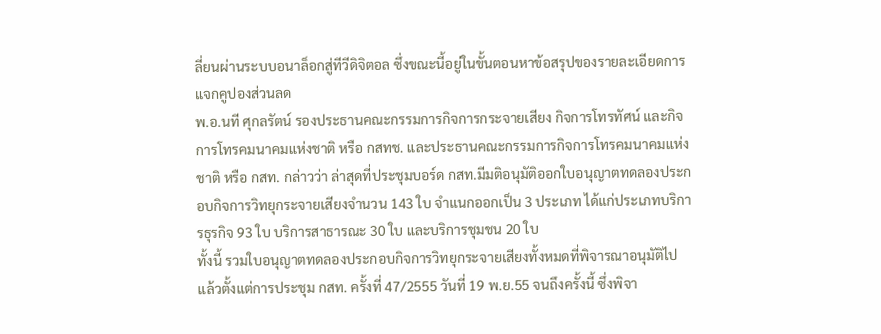ลี่ยนผ่านระบบอนาล็อกสู่ทีวีดิจิตอล ซึ่งขณะนี้อยู่ในขั้นตอนหาข้อสรุปของรายละเอียดการแจกคูปองส่วนลด
พ.อ.นที ศุกลรัตน์ รองประธานคณะกรรมการกิจการกระจายเสียง กิจการโทรทัศน์ และกิจการโทรคมนาคมแห่งชาติ หรือ กสทช. และประธานคณะกรรมการกิจการโทรคมนาคมแห่งชาติ หรือ กสท. กล่าวว่า ล่าสุดที่ประชุมบอร์ด กสท.มีมติอนุมัติออกใบอนุญาตทดลองประกอบกิจการวิทยุกระจายเสียงจำนวน 143 ใบ จำแนกออกเป็น 3 ประเภท ได้แก่ประเภทบริการธุรกิจ 93 ใบ บริการสาธารณะ 30 ใบ และบริการชุมชน 20 ใบ
ทั้งนี้ รวมใบอนุญาตทดลองประกอบกิจการวิทยุกระจายเสียงทั้งหมดที่พิจารณาอนุมัติไปแล้วตั้งแต่การประชุม กสท. ครั้งที่ 47/2555 วันที่ 19 พ.ย.55 จนถึงครั้งนี้ ซึ่งพิจา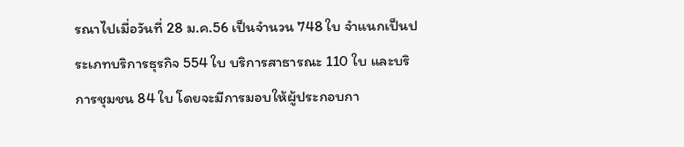รณาไปเมื่อวันที่ 28 ม.ค.56 เป็นจำนวน 748 ใบ จำแนกเป็นประเภทบริการธุรกิจ 554 ใบ บริการสาธารณะ 110 ใบ และบริการชุมชน 84 ใบ โดยจะมีการมอบให้ผู้ประกอบกา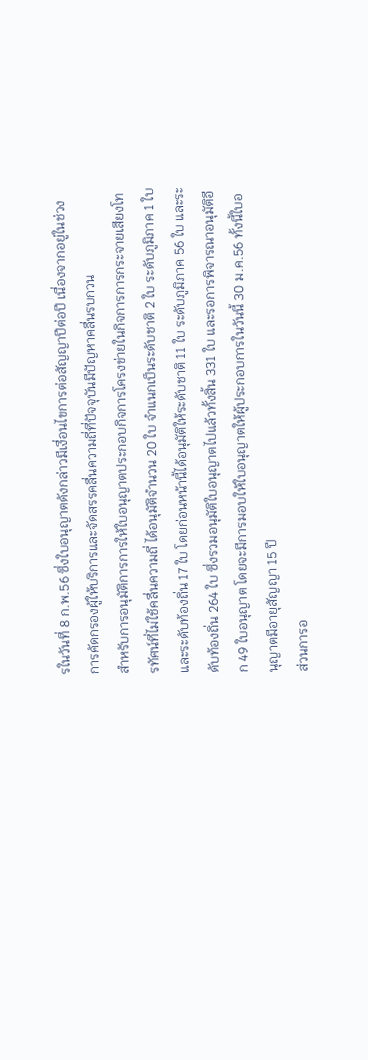รในวันที่ 8 ก.พ.56 ซึ่งใบอนุญาตดังกล่าวมีเงื่อนไขการต่อสัญญาปีต่อปี เนื่องจากอยู่ในช่วงการคัดกรองผู้ให้บริการและจัดสรรคลื่นความถี่ที่ปัจจุบันมีปัญหาคลื่นรบกวน
สำหรับการอนุมัติการการให้ใบอนุญาตประกอบกิจการโครงข่ายในกิจการการกระจายเสียงโทรทัศน์ที่ไม่ใช้คลื่นความถี่ ได้อนุมัติจำนวน 20 ใบ จำแนกเป็นระดับชาติ 2 ใบ ระดับภูมิภาค 1 ใบ และระดับท้องถิ่น 17 ใบ โดยก่อนหน้านี้ได้อนุมัติให้ระดับชาติ 11 ใบ ระดับภูมิภาค 56 ใบ และระดับท้องถิ่น 264 ใบ ซึ่งรวมอนุมัติใบอนุญาตไปแล้วทั้งสิ้น 331 ใบ และรอการพิจารณาอนุมัติอีก 49 ใบอนุญาต โดยจะมีการมอบให้ใบอนุญาตให้ผู้ประกอบการในวันนี้ 30 ม.ค.56 ทั้งนี้ใบอนุญาตมีอายุสัญญา 15 ปี
ส่วนการอ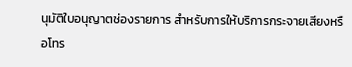นุมัติใบอนุญาตช่องรายการ สำหรับการให้บริการกระจายเสียงหรือโทร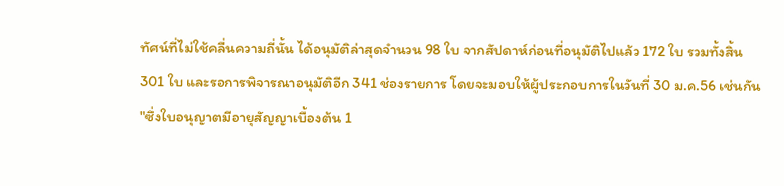ทัศน์ที่ไม่ใช้คลื่นความถี่นั้น ได้อนุมัติล่าสุดจำนวน 98 ใบ จากสัปดาห์ก่อนที่อนุมัติไปแล้ว 172 ใบ รวมทั้งสิ้น 301 ใบ และรอการพิจารณาอนุมัติอีก 341 ช่องรายการ โดยจะมอบให้ผู้ประกอบการในวันที่ 30 ม.ค.56 เช่นกัน
"ซึ่งใบอนุญาตมีอายุสัญญาเบื้องต้น 1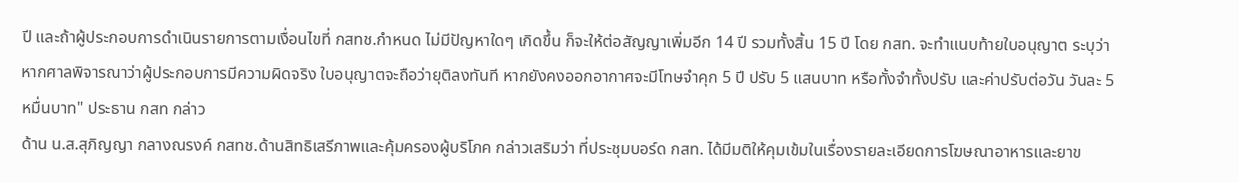ปี และถ้าผู้ประกอบการดำเนินรายการตามเงื่อนไขที่ กสทช.กำหนด ไม่มีปัญหาใดๆ เกิดขึ้น ก็จะให้ต่อสัญญาเพิ่มอีก 14 ปี รวมทั้งสิ้น 15 ปี โดย กสท. จะทำแนบท้ายใบอนุญาต ระบุว่า หากศาลพิจารณาว่าผู้ประกอบการมีความผิดจริง ใบอนุญาตจะถือว่ายุติลงทันที หากยังคงออกอากาศจะมีโทษจำคุก 5 ปี ปรับ 5 แสนบาท หรือทั้งจำทั้งปรับ และค่าปรับต่อวัน วันละ 5 หมื่นบาท" ประธาน กสท กล่าว
ด้าน น.ส.สุภิญญา กลางณรงค์ กสทช.ด้านสิทธิเสรีภาพและคุ้มครองผู้บริโภค กล่าวเสริมว่า ที่ประชุมบอร์ด กสท. ได้มีมติให้คุมเข้มในเรื่องรายละเอียดการโฆษณาอาหารและยาข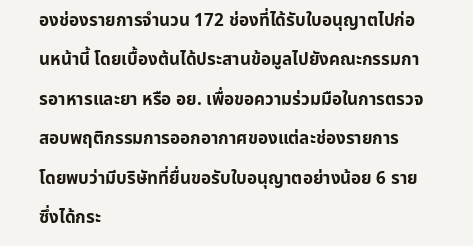องช่องรายการจำนวน 172 ช่องที่ได้รับใบอนุญาตไปก่อนหน้านี้ โดยเบื้องต้นได้ประสานข้อมูลไปยังคณะกรรมการอาหารและยา หรือ อย. เพื่อขอความร่วมมือในการตรวจสอบพฤติกรรมการออกอากาศของแต่ละช่องรายการ
โดยพบว่ามีบริษัทที่ยื่นขอรับใบอนุญาตอย่างน้อย 6 ราย ซึ่งได้กระ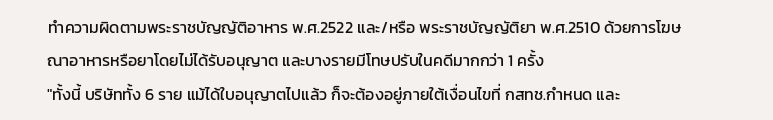ทำความผิดตามพระราชบัญญัติอาหาร พ.ศ.2522 และ/หรือ พระราชบัญญัติยา พ.ศ.2510 ด้วยการโฆษณาอาหารหรือยาโดยไม่ได้รับอนุญาต และบางรายมีโทษปรับในคดีมากกว่า 1 ครั้ง
"ทั้งนี้ บริษัททั้ง 6 ราย แม้ได้ใบอนุญาตไปแล้ว ก็จะต้องอยู่ภายใต้เงื่อนไขที่ กสทช.กำหนด และ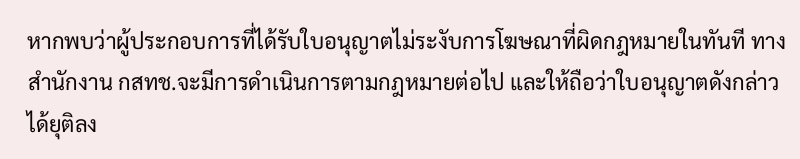หากพบว่าผู้ประกอบการที่ได้รับใบอนุญาตไม่ระงับการโฆษณาที่ผิดกฎหมายในทันที ทางสำนักงาน กสทช.จะมีการดำเนินการตามกฎหมายต่อไป และให้ถือว่าใบอนุญาตดังกล่าวได้ยุติลง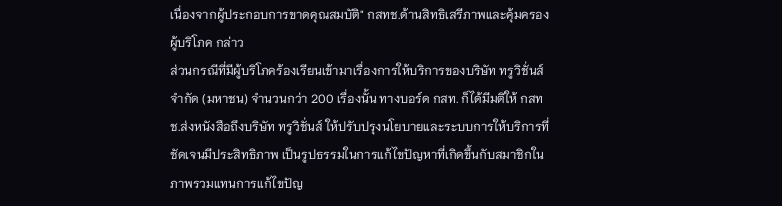เนื่องจากผู้ประกอบการขาดคุณสมบัติ" กสทช.ด้านสิทธิเสรีภาพและคุ้มครองผู้บริโภค กล่าว
ส่วนกรณีที่มีผู้บริโภคร้องเรียนเข้ามาเรื่องการให้บริการของบริษัท ทรูวิชั่นส์ จำกัด (มหาชน) จำนวนกว่า 200 เรื่องนั้น ทางบอร์ด กสท. ก็ได้มีมติให้ กสทช.ส่งหนังสือถึงบริษัท ทรูวิชั่นส์ ให้ปรับปรุงนโยบายและระบบการให้บริการที่ชัดเจนมีประสิทธิภาพ เป็นรูปธรรมในการแก้ไขปัญหาที่เกิดขึ้นกับสมาชิกในภาพรวมแทนการแก้ไขปัญ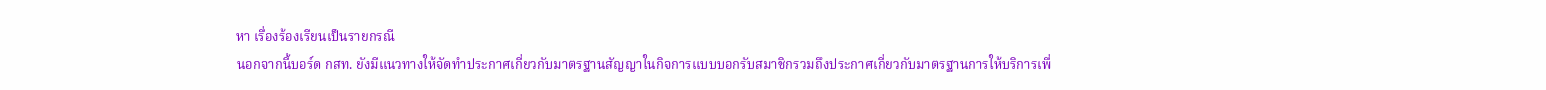หา เรื่องร้องเรียนเป็นรายกรณี
นอกจากนี้บอร์ด กสท. ยังมีแนวทางให้จัดทำประกาศเกี่ยวกับมาตรฐานสัญญาในกิจการแบบบอกรับสมาชิกรวมถึงประกาศเกี่ยวกับมาตรฐานการให้บริการเพื่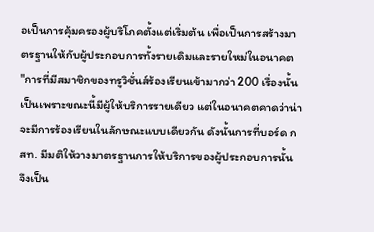อเป็นการคุ้มครองผู้บริโภคตั้งแต่เริ่มต้น เพื่อเป็นการสร้างมาตรฐานให้กับผู้ประกอบการทั้งรายเดิมและรายใหม่ในอนาคต
"การที่มีสมาชิกของทรูวิชั่นส์ร้องเรียนเข้ามากว่า 200 เรื่องนั้น เป็นเพราะขณะนี้มีผู้ให้บริการรายเดียว แต่ในอนาคตคาดว่าน่าจะมีการร้องเรียนในลักษณะแบบเดียวกัน ดังนั้นการที่บอร์ด กสท. มีมติให้วางมาตรฐานการให้บริการของผู้ประกอบการนั้น จึงเป็น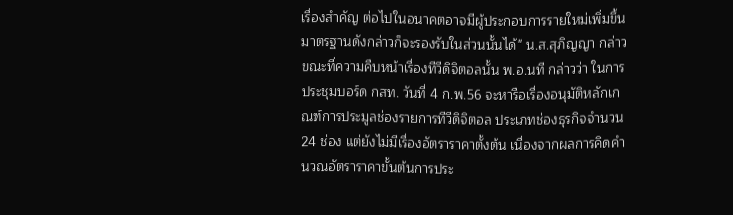เรื่องสำคัญ ต่อไปในอนาคตอาจมีผู้ประกอบการรายใหม่เพิ่มขึ้น มาตรฐานดังกล่าวก็จะรองรับในส่วนนั้นได้" น.ส.สุภิญญา กล่าว
ขณะที่ความคืบหน้าเรื่องทีวีดิจิตอลนั้น พ.อ.นที กล่าวว่า ในการประชุมบอร์ด กสท. วันที่ 4 ก.พ.56 จะหารือเรื่องอนุมัติหลักเกณฑ์การประมูลช่องรายการทีวีดิจิตอล ประเภทช่องธุรกิจจำนวน 24 ช่อง แต่ยังไม่มีเรื่องอัตราราคาตั้งต้น เนื่องจากผลการคิดคำนวณอัตราราคาขั้นต้นการประ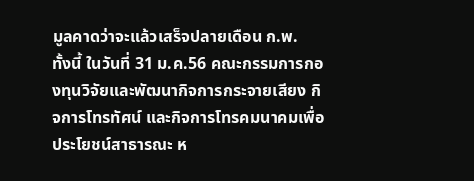มูลคาดว่าจะแล้วเสร็จปลายเดือน ก.พ.
ทั้งนี้ ในวันที่ 31 ม.ค.56 คณะกรรมการกองทุนวิจัยและพัฒนากิจการกระจายเสียง กิจการโทรทัศน์ และกิจการโทรคมนาคมเพื่อประโยชน์สาธารณะ ห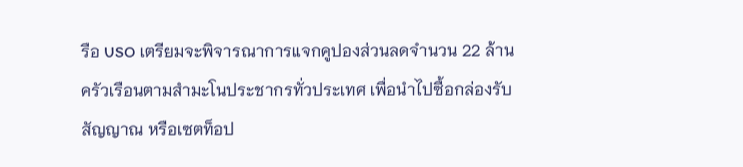รือ USO เตรียมจะพิจารณาการแจกคูปองส่วนลดจำนวน 22 ล้านครัวเรือนตามสำมะโนประชากรทั่วประเทศ เพื่อนำไปซื้อกล่องรับสัญญาณ หรือเซตท็อป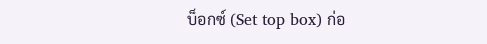บ็อกซ์ (Set top box) ก่อ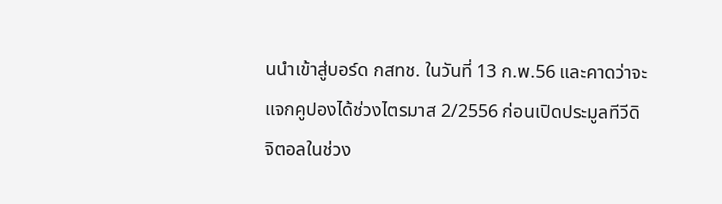นนำเข้าสู่บอร์ด กสทช. ในวันที่ 13 ก.พ.56 และคาดว่าจะแจกคูปองได้ช่วงไตรมาส 2/2556 ก่อนเปิดประมูลทีวีดิจิตอลในช่วง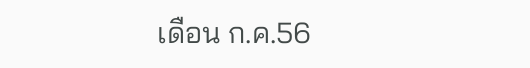เดือน ก.ค.56